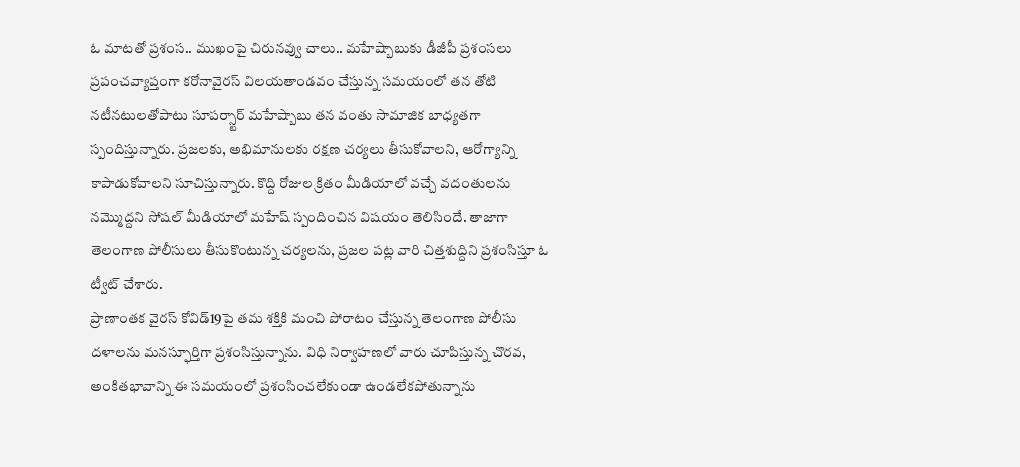ఓ మాటతో ప్రశంస.. ముఖంపై చిరునవ్వు చాలు.. మహేష్బాబుకు డీజీపీ ప్రశంసలు
ప్రపంచవ్యాప్తంగా కరోనావైరస్ విలయతాండవం చేస్తున్న సమయంలో తన తోటి నటీనటులతోపాటు సూపర్స్టార్ మహేష్బాబు తన వంతు సామాజిక బాధ్యతగా స్పందిస్తున్నారు. ప్రజలకు, అభిమానులకు రక్షణ చర్యలు తీసుకోవాలని, ఆరోగ్యాన్ని కాపాడుకోవాలని సూచిస్తున్నారు. కొద్ది రోజుల క్రితం మీడియాలో వచ్చే వదంతులను నమ్మొద్దని సోషల్ మీడియాలో మహేష్ స్పందించిన విషయం తెలిసిందే. తాజాగా తెలంగాణ పోలీసులు తీసుకొంటున్న చర్యలను, ప్రజల పట్ల వారి చిత్తశుద్దిని ప్రశంసిస్తూ ఓ ట్వీట్ చేశారు.
ప్రాణాంతక వైరస్ కోవిడ్19పై తమ శక్తికి మంచి పోరాటం చేస్తున్న తెలంగాణ పోలీసు దళాలను మనస్ఫూర్తిగా ప్రశంసిస్తున్నాను. విధి నిర్వాహణలో వారు చూపిస్తున్న చొరవ, అంకితభావాన్ని ఈ సమయంలో ప్రశంసించలేకుండా ఉండలేకపోతున్నాను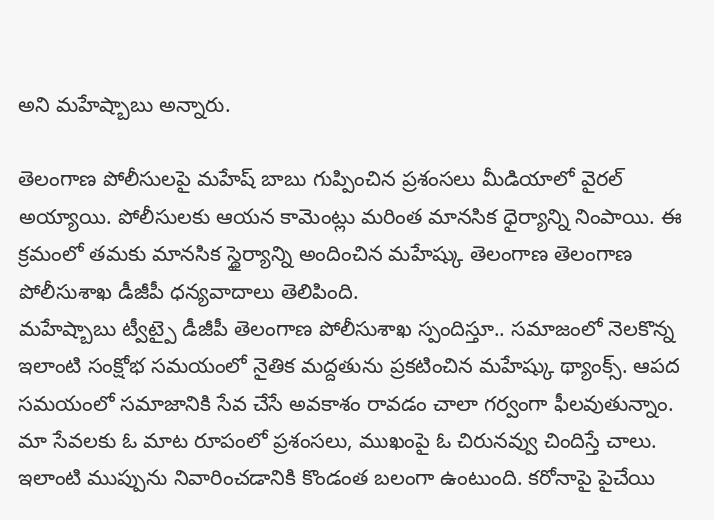అని మహేష్బాబు అన్నారు.

తెలంగాణ పోలీసులపై మహేష్ బాబు గుప్పించిన ప్రశంసలు మీడియాలో వైరల్ అయ్యాయి. పోలీసులకు ఆయన కామెంట్లు మరింత మానసిక ధైర్యాన్ని నింపాయి. ఈ క్రమంలో తమకు మానసిక స్థైర్యాన్ని అందించిన మహేష్కు తెలంగాణ తెలంగాణ పోలీసుశాఖ డీజీపీ ధన్యవాదాలు తెలిపింది.
మహేష్బాబు ట్వీట్పై డీజీపీ తెలంగాణ పోలీసుశాఖ స్పందిస్తూ.. సమాజంలో నెలకొన్న ఇలాంటి సంక్షోభ సమయంలో నైతిక మద్దతును ప్రకటించిన మహేష్కు థ్యాంక్స్. ఆపద సమయంలో సమాజానికి సేవ చేసే అవకాశం రావడం చాలా గర్వంగా ఫీలవుతున్నాం. మా సేవలకు ఓ మాట రూపంలో ప్రశంసలు, ముఖంపై ఓ చిరునవ్వు చిందిస్తే చాలు. ఇలాంటి ముప్పును నివారించడానికి కొండంత బలంగా ఉంటుంది. కరోనాపై పైచేయి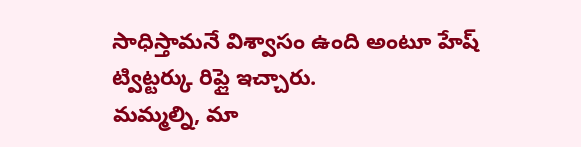సాధిస్తామనే విశ్వాసం ఉంది అంటూ హేష్ ట్విట్టర్కు రిప్లై ఇచ్చారు.
మమ్మల్ని, మా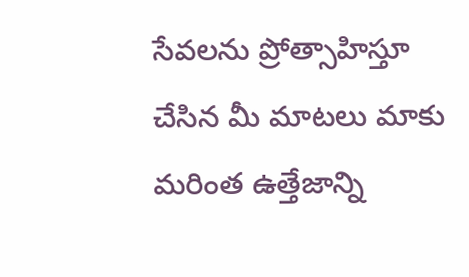సేవలను ప్రోత్సాహిస్తూ చేసిన మీ మాటలు మాకు మరింత ఉత్తేజాన్ని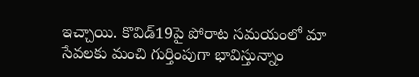ఇచ్చాయి. కొవిడ్19పై పోరాట సమయంలో మా సేవలకు మంచి గుర్తింపుగా భావిస్తున్నాం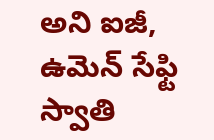అని ఐజీ, ఉమెన్ సేఫ్టి స్వాతి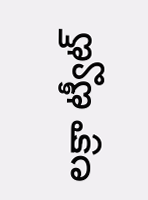లక్రా ట్వీట్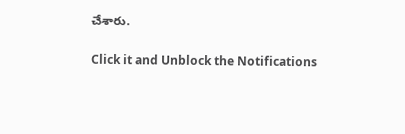చేశారు.


Click it and Unblock the Notifications